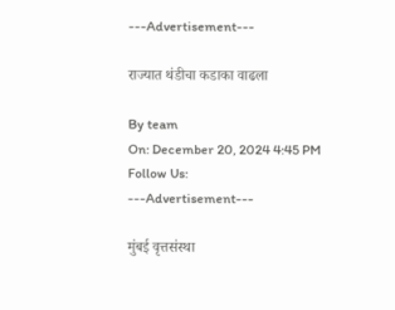---Advertisement---

राज्यात थंडीचा कडाका वाढला

By team
On: December 20, 2024 4:45 PM
Follow Us:
---Advertisement---

मुंबई वृत्तसंस्था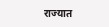राज्यात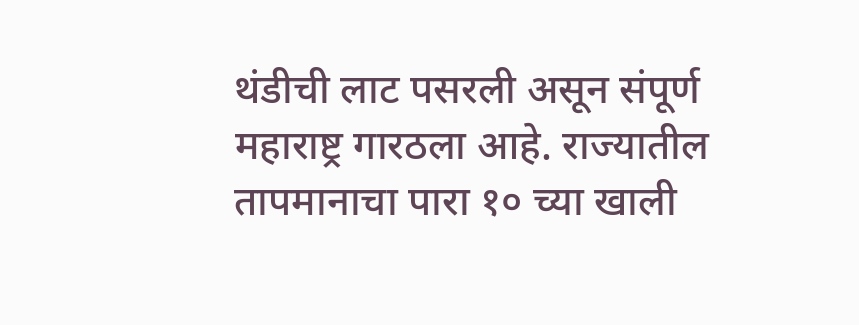थंडीची लाट पसरली असून संपूर्ण महाराष्ट्र गारठला आहे. राज्यातील तापमानाचा पारा १० च्या खाली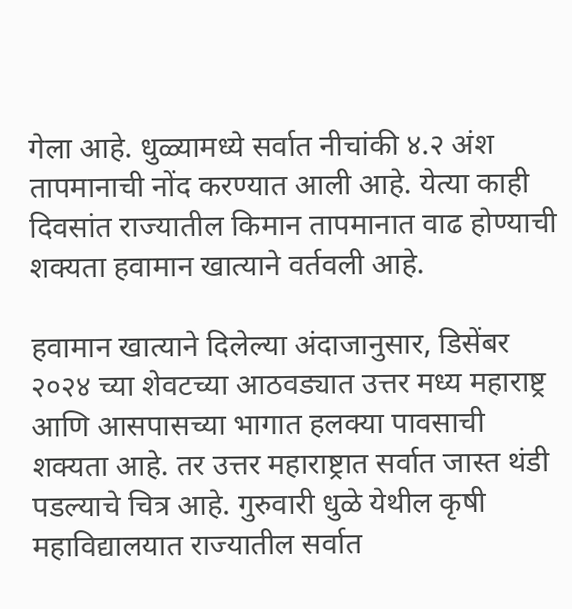गेला आहे. धुळ्यामध्ये सर्वात नीचांकी ४.२ अंश तापमानाची नोंद करण्यात आली आहे. येत्या काही दिवसांत राज्यातील किमान तापमानात वाढ होण्याची शक्यता हवामान खात्याने वर्तवली आहे.

हवामान खात्याने दिलेल्या अंदाजानुसार, डिसेंबर २०२४ च्या शेवटच्या आठवड्यात उत्तर मध्य महाराष्ट्र आणि आसपासच्या भागात हलक्या पावसाची शक्यता आहे. तर उत्तर महाराष्ट्रात सर्वात जास्त थंडी पडल्याचे चित्र आहे. गुरुवारी धुळे येथील कृषी महाविद्यालयात राज्यातील सर्वात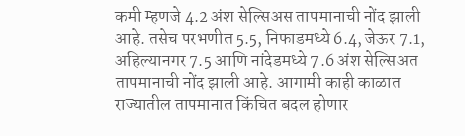कमी म्हणजे 4.2 अंश सेल्सिअस तापमानाची नोंद झाली आहे. तसेच परभणीत 5.5, निफाडमध्ये 6.4, जेऊर 7.1, अहिल्यानगर 7.5 आणि नांदेडमध्ये 7.6 अंश सेल्सिअत तापमानाची नोंद झाली आहे. आगामी काही काळात राज्यातील तापमानात किंचित बदल होणार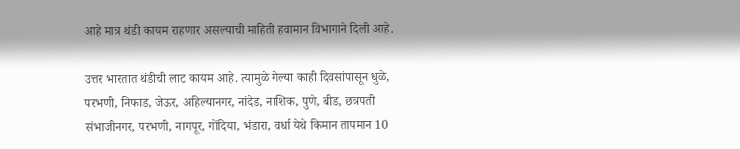आहे मात्र थंडी कायम राहणार असल्याची माहिती हवामान विभागाने दिली आहे.

उत्तर भारतात थंडीची लाट कायम आहे. त्यामुळे गेल्या काही दिवसांपासून धुळे, परभणी, निफाड, जेऊर, अहिल्यानगर, नांदेड, नाशिक, पुणे, बीड, छत्रपती संभाजीनगर, परभणी, नागपूर, गोंदिया, भंडारा, वर्धा येथे किमान तापमान 10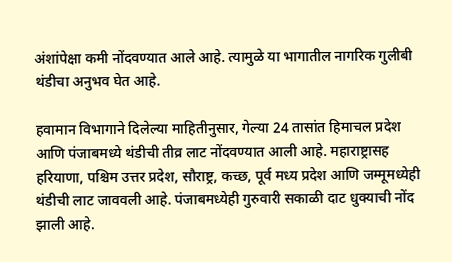अंशांपेक्षा कमी नोंदवण्यात आले आहे. त्यामुळे या भागातील नागरिक गुलीबी थंडीचा अनुभव घेत आहे.

हवामान विभागाने दिलेल्या माहितीनुसार, गेल्या 24 तासांत हिमाचल प्रदेश आणि पंजाबमध्ये थंडीची तीव्र लाट नोंदवण्यात आली आहे. महाराष्ट्रासह हरियाणा, पश्चिम उत्तर प्रदेश, सौराष्ट्र, कच्छ, पूर्व मध्य प्रदेश आणि जम्मूमध्येही थंडीची लाट जाववली आहे. पंजाबमध्येही गुरुवारी सकाळी दाट धुक्याची नोंद झाली आहे.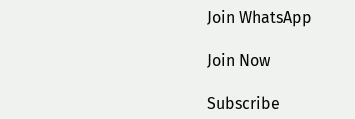Join WhatsApp

Join Now

Subscribe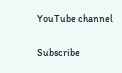YouTube channel

Subscribe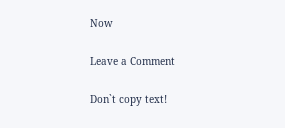Now

Leave a Comment

Don`t copy text!